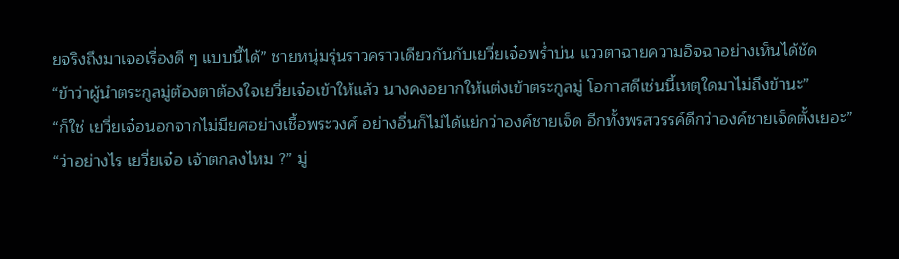ยจริงถึงมาเจอเรื่องดี ๆ แบบนี้ได้” ชายหนุ่มรุ่นราวคราวเดียวกันกับเยวี่ยเจ๋อพร่ำบ่น แววตาฉายความอิจฉาอย่างเห็นได้ชัด
“ข้าว่าผู้นำตระกูลมู่ต้องตาต้องใจเยวี่ยเจ๋อเข้าให้แล้ว นางคงอยากให้แต่งเข้าตระกูลมู่ โอกาสดีเช่นนี้เหตุใดมาไม่ถึงข้านะ”
“ก็ใช่ เยวี่ยเจ๋อนอกจากไม่มียศอย่างเชื้อพระวงศ์ อย่างอื่นก็ไม่ได้แย่กว่าองค์ชายเจ็ด อีกทั้งพรสวรรค์ดีกว่าองค์ชายเจ็ดตั้งเยอะ”
“ว่าอย่างไร เยวี่ยเจ๋อ เจ้าตกลงไหม ?” มู่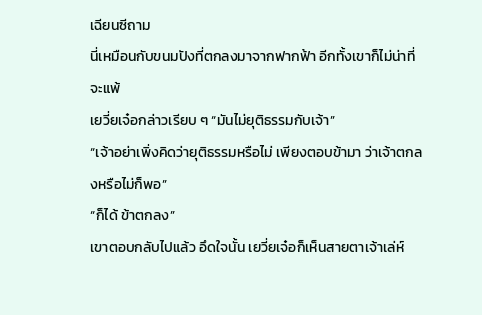เฉียนซีถาม
นี่เหมือนกับขนมปังที่ตกลงมาจากฟากฟ้า อีกทั้งเขาก็ไม่น่าที่จะแพ้
เยวี่ยเจ๋อกล่าวเรียบ ๆ “มันไม่ยุติธรรมกับเจ้า”
“เจ้าอย่าเพิ่งคิดว่ายุติธรรมหรือไม่ เพียงตอบข้ามา ว่าเจ้าตกลงหรือไม่ก็พอ”
“ก็ได้ ข้าตกลง”
เขาตอบกลับไปแล้ว อึดใจนั้น เยวี่ยเจ๋อก็เห็นสายตาเจ้าเล่ห์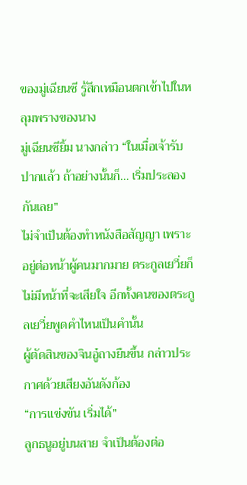ของมู่เฉียนซี รู้สึกเหมือนตกเข้าไปในหลุมพรางของนาง
มู่เฉียนซียิ้ม นางกล่าว “ในเมื่อเจ้ารับปากแล้ว ถ้าอย่างนั้นก็… เริ่มประลองกันเลย”
ไม่จำเป็นต้องทำหนังสือสัญญา เพราะอยู่ต่อหน้าผู้คนมากมาย ตระกูลเยวี่ยก็ไม่มีหน้าที่จะเสียใจ อีกทั้งคนของตระกูลเยวี่ยพูดคำไหนเป็นคำนั้น
ผู้ตัดสินของจินอู๋ถางยืนขึ้น กล่าวประกาศด้วยเสียงอันดังก้อง
“การแข่งขัน เริ่มได้”
ลูกธนูอยู่บนสาย จำเป็นต้องต่อ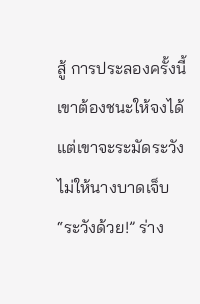สู้ การประลองครั้งนี้ เขาต้องชนะให้จงได้
แต่เขาจะระมัดระวังไม่ให้นางบาดเจ็บ
“ระวังด้วย!” ร่าง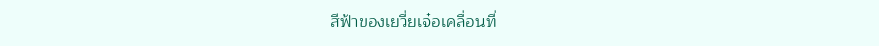สีฟ้าของเยวี่ยเจ๋อเคลื่อนที่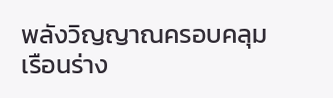พลังวิญญาณครอบคลุมเรือนร่าง